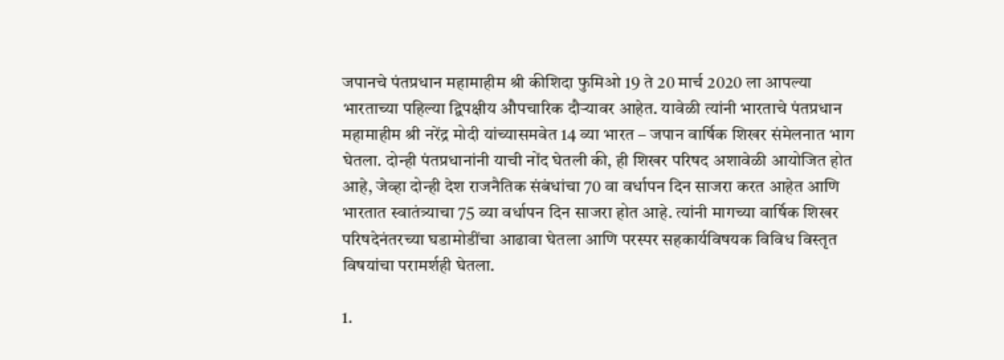जपानचे पंतप्रधान महामाहीम श्री कीशिदा फुमिओ 19 ते 20 मार्च 2020 ला आपल्या भारताच्या पहिल्या द्विपक्षीय औपचारिक दौऱ्यावर आहेत. यावेळी त्यांनी भारताचे पंतप्रधान महामाहीम श्री नरेंद्र मोदी यांच्यासमवेत 14 व्या भारत – जपान वार्षिक शिखर संमेलनात भाग घेतला. दोन्ही पंतप्रधानांनी याची नोंद घेतली की, ही शिखर परिषद अशावेळी आयोजित होत आहे, जेव्हा दोन्ही देश राजनैतिक संबंधांचा 70 वा वर्धापन दिन साजरा करत आहेत आणि भारतात स्वातंत्र्याचा 75 व्या वर्धापन दिन साजरा होत आहे. त्यांनी मागच्या वार्षिक शिखर परिषदेनंतरच्या घडामोडींचा आढावा घेतला आणि परस्पर सहकार्यविषयक विविध विस्तृत विषयांचा परामर्शही घेतला.

1.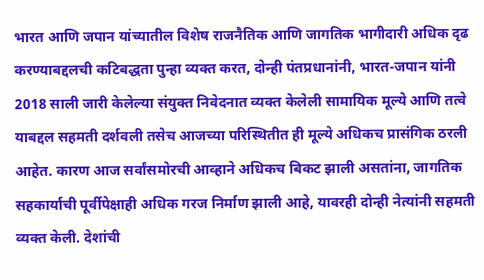भारत आणि जपान यांच्यातील विशेष राजनैतिक आणि जागतिक भागीदारी अधिक दृढ करण्याबद्दलची कटिबद्धता पुन्हा व्यक्त करत, दोन्ही पंतप्रधानांनी, भारत-जपान यांनी 2018 साली जारी केलेल्या संयुक्त निवेदनात व्यक्त केलेली सामायिक मूल्ये आणि तत्वे याबद्दल सहमती दर्शवली तसेच आजच्या परिस्थितीत ही मूल्ये अधिकच प्रासंगिक ठरली आहेत. कारण आज सर्वांसमोरची आव्हाने अधिकच बिकट झाली असतांना, जागतिक सहकार्याची पूर्वीपेक्षाही अधिक गरज निर्माण झाली आहे, यावरही दोन्ही नेत्यांनी सहमती व्यक्त केली. देशांची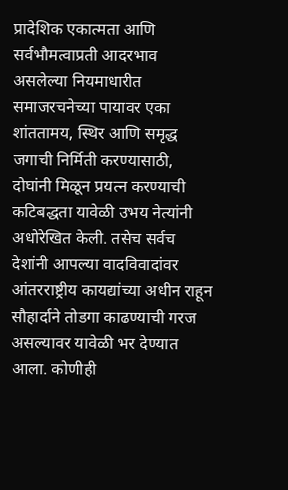प्रादेशिक एकात्मता आणि सर्वभौमत्वाप्रती आदरभाव असलेल्या नियमाधारीत समाजरचनेच्या पायावर एका शांततामय, स्थिर आणि समृद्ध जगाची निर्मिती करण्यासाठी, दोघांनी मिळून प्रयत्न करण्याची कटिबद्धता यावेळी उभय नेत्यांनी अधोरेखित केली. तसेच सर्वच देशांनी आपल्या वादविवादांवर आंतरराष्ट्रीय कायद्यांच्या अधीन राहून सौहार्दाने तोडगा काढण्याची गरज असल्यावर यावेळी भर देण्यात आला. कोणीही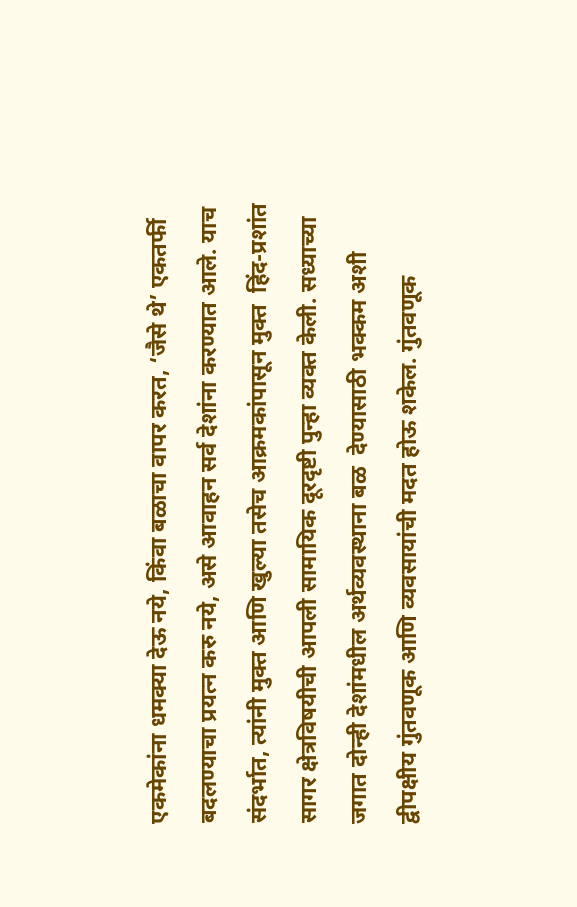एकमेकांना धमक्या देऊ नये, किंवा बळाचा वापर करत, ‘जैसे थे’ एकतर्फी बदलण्याचा प्रयत्न करु नये, असे आवाहन सर्व देशांना करण्यात आले. याच संदर्भात, त्यांनी मुक्त आणि खुल्या तसेच आक्रमकांपासून मुक्त  हिंद-प्रशांत सागर क्षेत्रविषयीची आपली सामायिक दूरदृष्टी पुन्हा व्यक्त केली. सध्याच्या जगात दोन्ही देशांमधील अर्थव्यवस्थाना बळ  देण्यासाठी भक्कम अशी द्वीपक्षीय गुंतवणूक आणि व्यवसायांची मदत होऊ शकेल. गुंतवणूक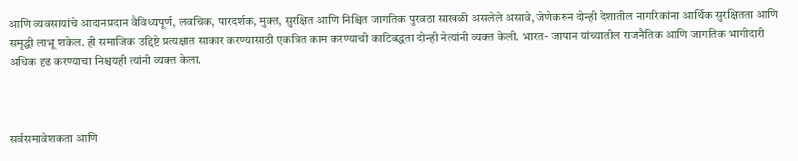आणि व्यवसायांचे आदानप्रदान वैविध्यपूर्ण, लवचिक, पारदर्शक, मुक्त, सुरक्षित आणि निश्चित जागतिक पुरवठा साखळी असलेले असावे, जेणेकरुन दोन्ही देशातील नागरिकांना आर्थिक सुरक्षितता आणि समृद्धी लाभू शकेल. ही समाजिक उद्दिष्टे प्रत्यक्षात साकार करण्यासाठी एकत्रित काम करण्याची काटिबद्धता दोन्ही नेत्यांनी व्यक्त केली. भारत- जापान यांच्यातील राजनैतिक आणि जागतिक भागीदारी अधिक दृढ करण्याचा निश्चयही त्यांनी व्यक्त केला.



सर्वसमावेशकता आणि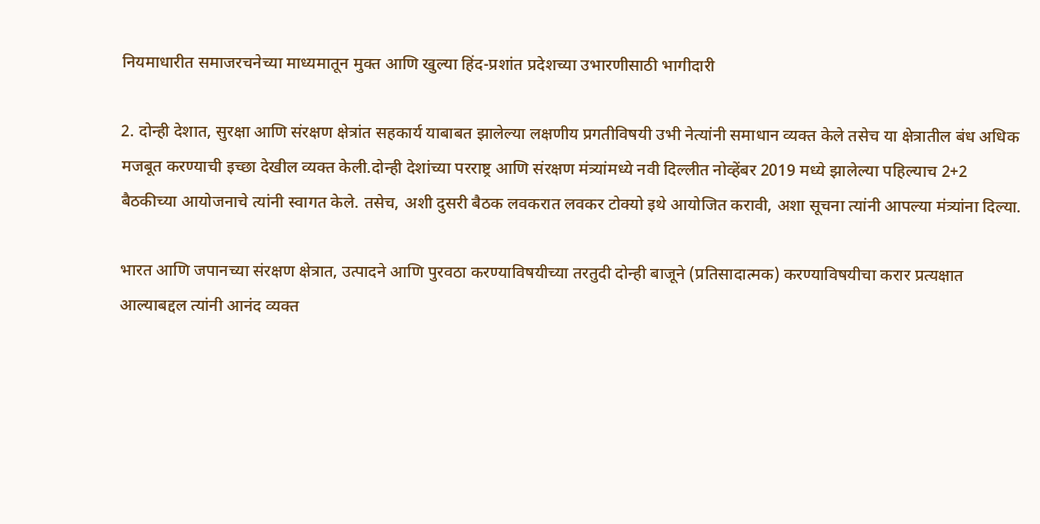नियमाधारीत समाजरचनेच्या माध्यमातून मुक्त आणि खुल्या हिंद-प्रशांत प्रदेशच्या उभारणीसाठी भागीदारी

2. दोन्ही देशात, सुरक्षा आणि संरक्षण क्षेत्रांत सहकार्य याबाबत झालेल्या लक्षणीय प्रगतीविषयी उभी नेत्यांनी समाधान व्यक्त केले तसेच या क्षेत्रातील बंध अधिक मजबूत करण्याची इच्छा देखील व्यक्त केली.दोन्ही देशांच्या परराष्ट्र आणि संरक्षण मंत्र्यांमध्ये नवी दिल्लीत नोव्हेंबर 2019 मध्ये झालेल्या पहिल्याच 2+2 बैठकीच्या आयोजनाचे त्यांनी स्वागत केले. तसेच, अशी दुसरी बैठक लवकरात लवकर टोक्यो इथे आयोजित करावी, अशा सूचना त्यांनी आपल्या मंत्र्यांना दिल्या.

भारत आणि जपानच्या संरक्षण क्षेत्रात, उत्पादने आणि पुरवठा करण्याविषयीच्या तरतुदी दोन्ही बाजूने (प्रतिसादात्मक) करण्याविषयीचा करार प्रत्यक्षात आल्याबद्दल त्यांनी आनंद व्यक्त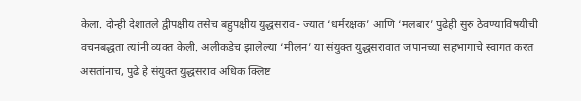केला. दोन्ही देशातले द्वीपक्षीय तसेच बहुपक्षीय युद्धसराव- ज्यात ‘धर्मरक्षक’ आणि ‘मलबार’ पुढेही सुरु ठेवण्याविषयीची वचनबद्धता त्यांनी व्यक्त केली. अलीकडेच झालेल्या ‘मीलन’ या संयुक्त युद्धसरावात जपानच्या सहभागाचे स्वागत करत असतांनाच, पुढे हे संयुक्त युद्धसराव अधिक क्लिष्ट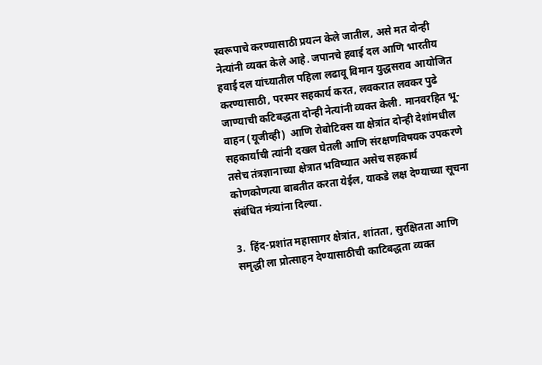स्वरूपाचे करण्यासाठी प्रयत्न केले जातील, असे मत दोन्ही नेत्यांनी व्यक्त केले आहे. जपानचे हवाई दल आणि भारतीय हवाई दल यांच्यातील पहिला लढावू विमान युद्धसराव आयोजित करण्यासाठी, परस्पर सहकार्य करत, लवकरात लवकर पुढे जाण्याची कटिबद्धता दोन्ही नेत्यांनी व्यक्त केली. मानवरहित भू-वाहन (यूजीव्ही)  आणि रोबोटिक्स या क्षेत्रांत दोन्ही देशांमधील सहकार्याची त्यांनी दखल घेतली आणि संरक्षणविषयक उपकरणे तसेच तंत्रज्ञानाच्या क्षेत्रात भविष्यात असेच सहकार्य कोणकोणत्या बाबतीत करता येईल, याकडे लक्ष देण्याच्या सूचना संबंधित मंत्र्यांना दिल्या.

3.  हिंद-प्रशांत महासागर क्षेत्रांत, शांतता, सुरक्षितता आणि समृद्धी ला प्रोत्साहन देण्यासाठीची काटिबद्धता व्यक्त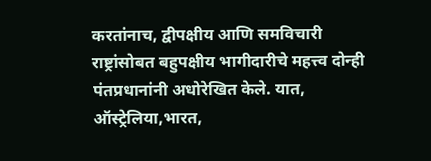करतांनाच, द्वीपक्षीय आणि समविचारी राष्ट्रांसोबत बहुपक्षीय भागीदारीचे महत्त्व दोन्ही पंतप्रधानांनी अधोरेखित केले. यात, ऑस्ट्रेलिया,भारत,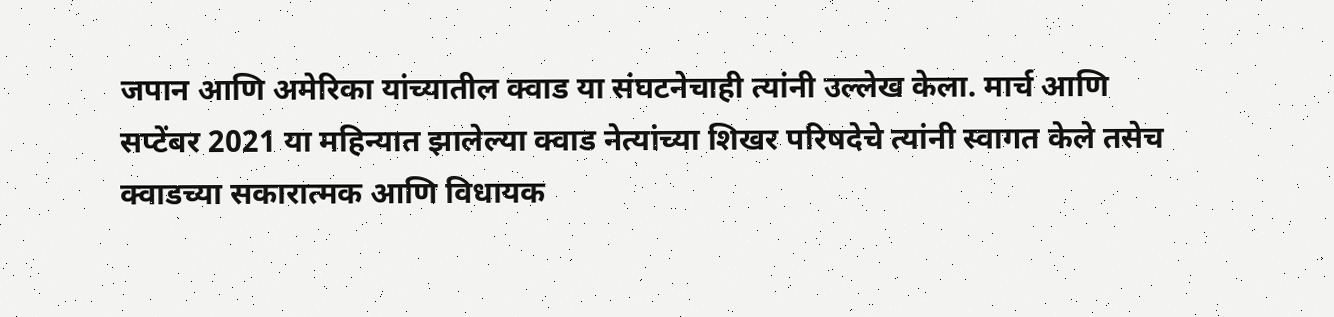जपान आणि अमेरिका यांच्यातील क्वाड या संघटनेचाही त्यांनी उल्लेख केला. मार्च आणि सप्टेंबर 2021 या महिन्यात झालेल्या क्वाड नेत्यांच्या शिखर परिषदेचे त्यांनी स्वागत केले तसेच क्वाडच्या सकारात्मक आणि विधायक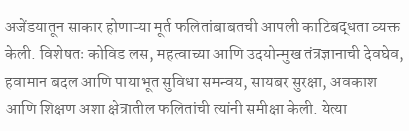अजेंडयातून साकार होणाऱ्या मूर्त फलितांबाबतची आपली काटिबद्धता व्यक्त केली. विशेषतः कोविड लस, महत्वाच्या आणि उदयोन्मुख तंत्रज्ञानाची देवघेव, हवामान बदल आणि पायाभूत सुविधा समन्वय, सायबर सुरक्षा, अवकाश आणि शिक्षण अशा क्षेत्रातील फलितांची त्यांनी समीक्षा केली. येत्या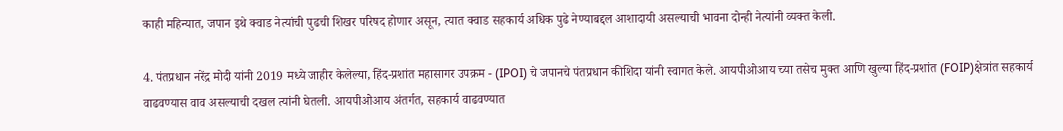काही महिन्यात, जपान इथे क्वाड नेत्यांची पुढची शिखर परिषद होणार असून, त्यात क्वाड सहकार्य अधिक पुढे नेण्याबद्दल आशादायी असल्याची भावना दोन्ही नेत्यांनी व्यक्त केली.

4. पंतप्रधान नरेंद्र मोदी यांनी 2019 मध्ये जाहीर केलेल्या, हिंद-प्रशांत महासागर उपक्रम - (IPOI) चे जपानचे पंतप्रधान कीशिदा यांनी स्वागत केले. आयपीओआय च्या तसेच मुक्त आणि खुल्या हिंद-प्रशांत (FOIP)क्षेत्रांत सहकार्य वाढवण्यास वाव असल्याची दखल त्यांनी घेतली. आयपीओआय अंतर्गत, सहकार्य वाढवण्यात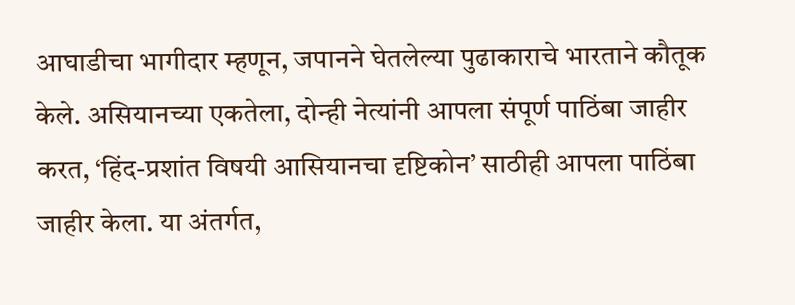आघाडीचा भागीदार म्हणून, जपानने घेतलेल्या पुढाकाराचे भारताने कौतूक केले. असियानच्या एकतेला, दोन्ही नेत्यांनी आपला संपूर्ण पाठिंबा जाहीर करत, ‘हिंद-प्रशांत विषयी आसियानचा दृष्टिकोन’ साठीही आपला पाठिंबा जाहीर केला. या अंतर्गत,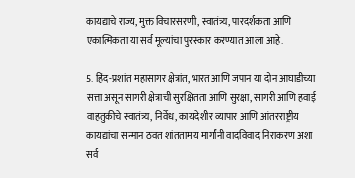कायद्याचे राज्य, मुक्त विचारसरणी, स्वातंत्र्य, पारदर्शकता आणि एकात्मिकता या सर्व मूल्यांचा पुरस्कार करण्यात आला आहे.

5. हिंद-प्रशांत महासागर क्षेत्रांत, भारत आणि जपान या दोन आघाडीच्या सत्ता असून सागरी क्षेत्राची सुरक्षितता आणि सुरक्षा, सागरी आणि हवाई वाहतुकीचे स्वातंत्र्य, निर्वेध, कायदेशीर व्यापार आणि आंतरराष्ट्रीय कायद्यांचा सन्मान ठवत शांततामय मार्गांनी वादविवाद निराकरण अशा सर्व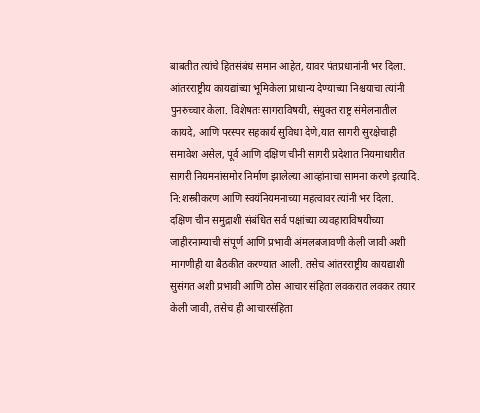बाबतीत त्यांचे हितसंबंध समान आहेत, यावर पंतप्रधानांनी भर दिला. आंतरराष्ट्रीय कायद्यांच्या भूमिकेला प्राधान्य देण्याच्या निश्चयाचा त्यांनी पुनरुच्चार केला. विशेषतः सागराविषयी, संयुक्त राष्ट्र संमेलनातील कायदे, आणि परस्पर सहकार्य सुविधा देणे,यात सागरी सुरक्षेचाही समावेश असेल, पूर्व आणि दक्षिण चीनी सागरी प्रदेशात नियमाधारीत सागरी नियमनांसमोर निर्माण झालेल्या आव्हांनाचा सामना करणे इत्यादि. नि:शस्त्रीकरण आणि स्वयंनियमनाच्या महत्वावर त्यांनी भर दिला.  दक्षिण चीन समुद्राशी संबंधित सर्व पक्षांच्या व्यवहाराविषयीच्या जाहीरनाम्याची संपूर्ण आणि प्रभावी अंमलबजावणी केली जावी अशी मागणीही या बैठकीत करण्यात आली. तसेच आंतरराष्ट्रीय कायद्याशी सुसंगत अशी प्रभावी आणि ठोस आचार संहिता लवकरात लवकर तयार केली जावी, तसेच ही आचारसंहिता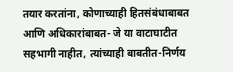तयार करतांना, कोणाच्याही हितसंबंधाबाबत आणि अधिकारांबाबत- जे या वाटाघाटीत सहभागी नाहीत, त्यांच्याही बाबतीत-निर्णय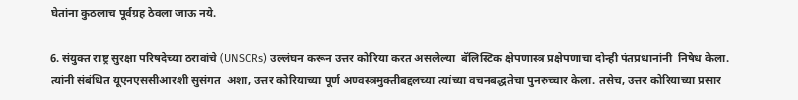घेतांना कुठलाच पूर्वग्रह ठेवला जाऊ नये.

6. संयुक्त राष्ट्र सुरक्षा परिषदेच्या ठरावांचे (UNSCRs) उल्लंघन करून उत्तर कोरिया करत असलेल्या  बॅलिस्टिक क्षेपणास्त्र प्रक्षेपणाचा दोन्ही पंतप्रधानांनी  निषेध केला. त्यांनी संबंधित यूएनएससीआरशी सुसंगत  अशा, उत्तर कोरियाच्या पूर्ण अण्वस्त्रमुक्तीबद्दलच्या त्यांच्या वचनबद्धतेचा पुनरुच्चार केला. तसेच, उत्तर कोरियाच्या प्रसार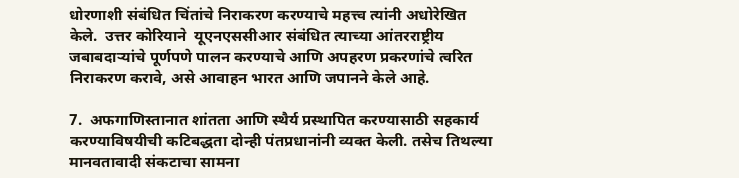धोरणाशी संबंधित चिंतांचे निराकरण करण्याचे महत्त्व त्यांनी अधोरेखित केले.  उत्तर कोरियाने  यूएनएससीआर संबंधित त्याच्या आंतरराष्ट्रीय जबाबदाऱ्यांचे पूर्णपणे पालन करण्याचे आणि अपहरण प्रकरणांचे त्वरित निराकरण करावे, असे आवाहन भारत आणि जपानने केले आहे.

7.  अफगाणिस्तानात शांतता आणि स्थैर्य प्रस्थापित करण्यासाठी सहकार्य करण्याविषयीची कटिबद्धता दोन्ही पंतप्रधानांनी व्यक्त केली. तसेच तिथल्या मानवतावादी संकटाचा सामना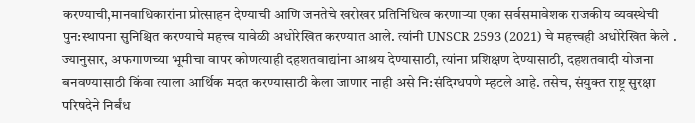करण्याची,मानवाधिकारांना प्रोत्साहन देण्याची आणि जनतेचे खरोखर प्रतिनिधित्व करणाऱ्या एका सर्वसमावेशक राजकीय व्यवस्थेची पुन:स्थापना सुनिश्चित करण्याचे महत्त्व यावेळी अधोरेखित करण्यात आले. त्यांनी UNSCR 2593 (2021) चे महत्त्वही अधोरेखित केले . ज्यानुसार, अफगाणच्या भूमीचा वापर कोणत्याही दहशतवाद्यांना आश्रय देण्यासाठी, त्यांना प्रशिक्षण देण्यासाठी, दहशतवादी योजना बनवण्यासाठी किंवा त्याला आर्थिक मदत करण्यासाठी केला जाणार नाही असे नि:संदिग्धपणे म्हटले आहे. तसेच, संयुक्त राष्ट्र सुरक्षा परिषदेने निर्बंध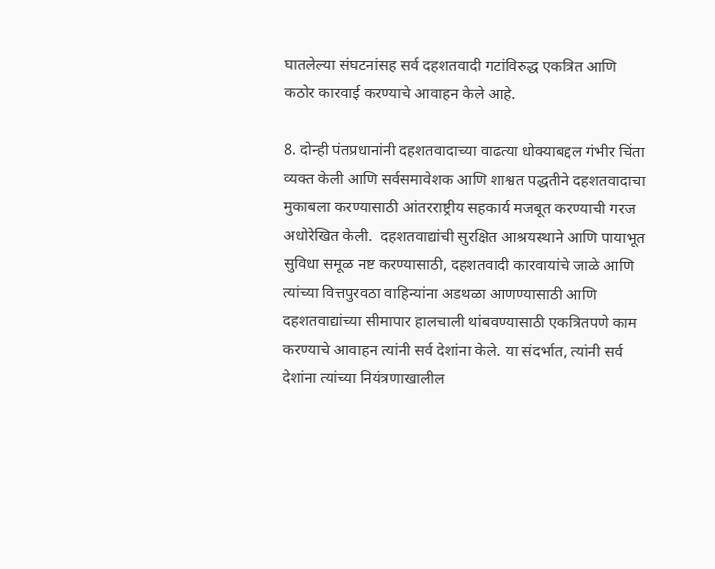घातलेल्या संघटनांसह सर्व दहशतवादी गटांविरुद्ध एकत्रित आणि कठोर कारवाई करण्याचे आवाहन केले आहे.

8. दोन्ही पंतप्रधानांनी दहशतवादाच्या वाढत्या धोक्याबद्दल गंभीर चिंता व्यक्त केली आणि सर्वसमावेशक आणि शाश्वत पद्धतीने दहशतवादाचा मुकाबला करण्यासाठी आंतरराष्ट्रीय सहकार्य मजबूत करण्याची गरज अधोरेखित केली.  दहशतवाद्यांची सुरक्षित आश्रयस्थाने आणि पायाभूत सुविधा समूळ नष्ट करण्यासाठी, दहशतवादी कारवायांचे जाळे आणि त्यांच्या वित्तपुरवठा वाहिन्यांना अडथळा आणण्यासाठी आणि दहशतवाद्यांच्या सीमापार हालचाली थांबवण्यासाठी एकत्रितपणे काम करण्याचे आवाहन त्यांनी सर्व देशांना केले. या संदर्भात, त्यांनी सर्व देशांना त्यांच्या नियंत्रणाखालील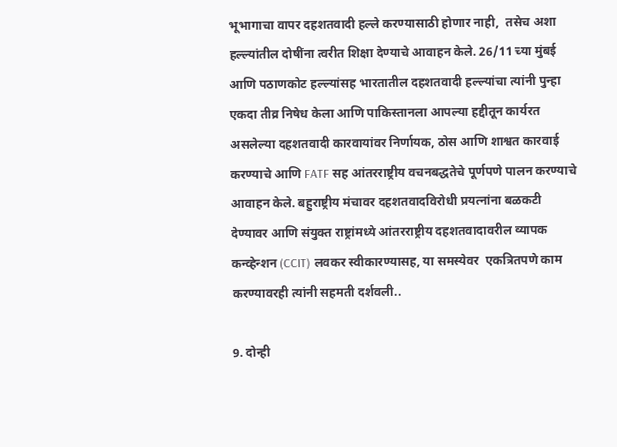भूभागाचा वापर दहशतवादी हल्ले करण्यासाठी होणार नाही,  तसेच अशा हल्ल्यांतील दोषींना त्वरीत शिक्षा देण्याचे आवाहन केले. 26/11 च्या मुंबई आणि पठाणकोट हल्ल्यांसह भारतातील दहशतवादी हल्ल्यांचा त्यांनी पुन्हा एकदा तीव्र निषेध केला आणि पाकिस्तानला आपल्या हद्दीतून कार्यरत असलेल्या दहशतवादी कारवायांवर निर्णायक, ठोस आणि शाश्वत कारवाई करण्याचे आणि FATF सह आंतरराष्ट्रीय वचनबद्धतेचे पूर्णपणे पालन करण्याचे आवाहन केले. बहुराष्ट्रीय मंचावर दहशतवादविरोधी प्रयत्नांना बळकटी देण्यावर आणि संयुक्त राष्ट्रांमध्ये आंतरराष्ट्रीय दहशतवादावरील व्यापक कन्व्हेन्शन (CCIT) लवकर स्वीकारण्यासह, या समस्येवर  एकत्रितपणे काम करण्यावरही त्यांनी सहमती दर्शवली..

9. दोन्ही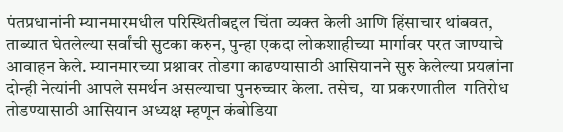पंतप्रधानांनी म्यानमारमधील परिस्थितीबद्दल चिंता व्यक्त केली आणि हिंसाचार थांबवत, ताब्यात घेतलेल्या सर्वांची सुटका करुन, पुन्हा एकदा लोकशाहीच्या मार्गावर परत जाण्याचे आवाहन केले. म्यानमारच्या प्रश्नावर तोडगा काढण्यासाठी आसियानने सुरु केलेल्या प्रयत्नांना दोन्ही नेत्यांनी आपले समर्थन असल्याचा पुनरुच्चार केला. तसेच,  या प्रकरणातील  गतिरोध तोडण्यासाठी आसियान अध्यक्ष म्हणून कंबोडिया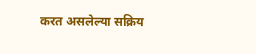करत असलेल्या सक्रिय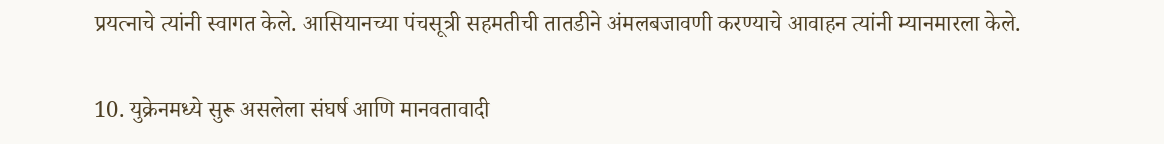प्रयत्नाचे त्यांनी स्वागत केले. आसियानच्या पंचसूत्री सहमतीची तातडीने अंमलबजावणी करण्याचे आवाहन त्यांनी म्यानमारला केले.

10. युक्रेनमध्ये सुरू असलेला संघर्ष आणि मानवतावादी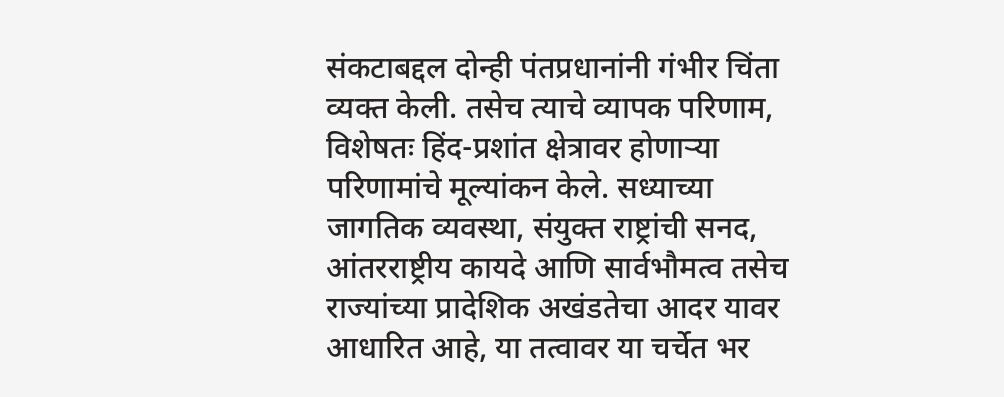संकटाबद्दल दोन्ही पंतप्रधानांनी गंभीर चिंता व्यक्त केली. तसेच त्याचे व्यापक परिणाम, विशेषतः हिंद-प्रशांत क्षेत्रावर होणाऱ्या परिणामांचे मूल्यांकन केले. सध्याच्या जागतिक व्यवस्था, संयुक्त राष्ट्रांची सनद, आंतरराष्ट्रीय कायदे आणि सार्वभौमत्व तसेच राज्यांच्या प्रादेशिक अखंडतेचा आदर यावर आधारित आहे, या तत्वावर या चर्चेत भर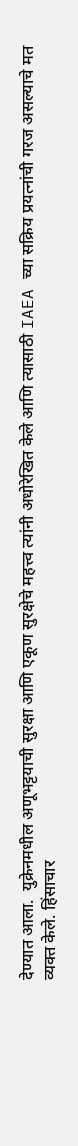देण्यात आला.  युक्रेनमधील अणूभट्टयाची सुरक्षा आणि एकूण सुरक्षेचे महत्त्व त्यांनी अधोरेखित केले आणि त्यासाठी IAEA च्या सक्रिय प्रयत्नांची गरज असल्याचे मत व्यक्त केले. हिंसाचार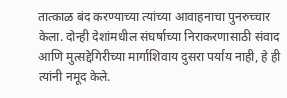तात्काळ बंद करण्याच्या त्यांच्या आवाहनाचा पुनरुच्चार केला. दोन्ही देशांमधील संघर्षाच्या निराकरणासाठी संवाद आणि मुत्सद्देगिरीच्या मार्गाशिवाय दुसरा पर्याय नाही, हे ही त्यांनी नमूद केले.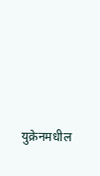युक्रेनमधील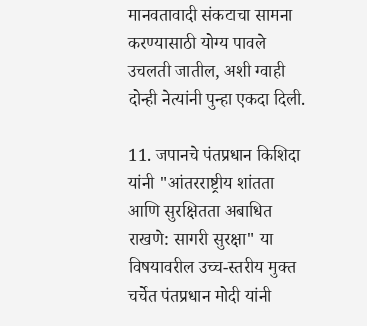मानवतावादी संकटाचा सामना करण्यासाठी योग्य पावले उचलती जातील, अशी ग्वाही दोन्ही नेत्यांनी पुन्हा एकदा दिली.

11. जपानचे पंतप्रधान किशिदा यांनी "आंतरराष्ट्रीय शांतता आणि सुरक्षितता अबाधित राखणे: सागरी सुरक्षा" या विषयावरील उच्च-स्तरीय मुक्त चर्चेत पंतप्रधान मोदी यांनी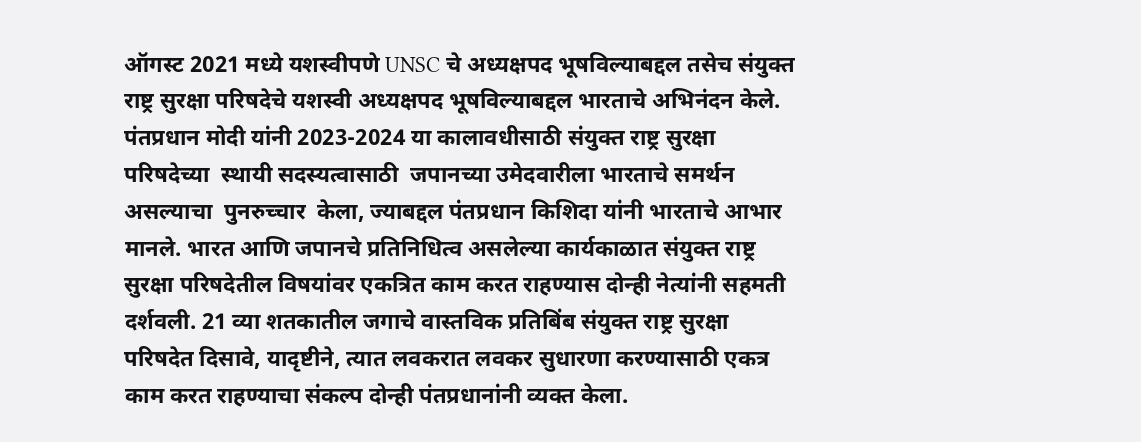ऑगस्ट 2021 मध्ये यशस्वीपणे UNSC चे अध्यक्षपद भूषविल्याबद्दल तसेच संयुक्त राष्ट्र सुरक्षा परिषदेचे यशस्वी अध्यक्षपद भूषविल्याबद्दल भारताचे अभिनंदन केले. पंतप्रधान मोदी यांनी 2023-2024 या कालावधीसाठी संयुक्त राष्ट्र सुरक्षा परिषदेच्या  स्थायी सदस्यत्वासाठी  जपानच्या उमेदवारीला भारताचे समर्थन असल्याचा  पुनरुच्चार  केला, ज्याबद्दल पंतप्रधान किशिदा यांनी भारताचे आभार मानले. भारत आणि जपानचे प्रतिनिधित्व असलेल्या कार्यकाळात संयुक्त राष्ट्र सुरक्षा परिषदेतील विषयांवर एकत्रित काम करत राहण्यास दोन्ही नेत्यांनी सहमती दर्शवली. 21 व्या शतकातील जगाचे वास्तविक प्रतिबिंब संयुक्त राष्ट्र सुरक्षा परिषदेत दिसावे, यादृष्टीने, त्यात लवकरात लवकर सुधारणा करण्यासाठी एकत्र काम करत राहण्याचा संकल्प दोन्ही पंतप्रधानांनी व्यक्त केला.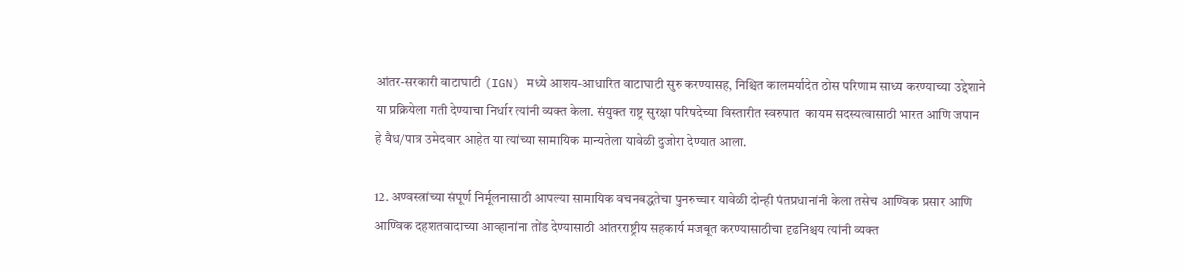आंतर-सरकारी वाटाघाटी (IGN) मध्ये आशय-आधारित वाटाघाटी सुरु करण्यासह, निश्चित कालमर्यादेत ठोस परिणाम साध्य करण्याच्या उद्देशाने या प्रक्रियेला गती देण्याचा निर्धार त्यांनी व्यक्त केला. संयुक्त राष्ट्र सुरक्षा परिषदेच्या विस्तारीत स्वरुपात  कायम सदस्यत्वासाठी भारत आणि जपान हे वैध/पात्र उमेदवार आहेत या त्यांच्या सामायिक मान्यतेला यावेळी दुजोरा देण्यात आला.

12. अण्वस्त्रांच्या संपूर्ण निर्मूलनासाठी आपल्या सामायिक वचनबद्धतेचा पुनरुच्चार यावेळी दोन्ही पंतप्रधानांनी केला तसेच आण्विक प्रसार आणि आण्विक दहशतवादाच्या आव्हानांना तोंड देण्यासाठी आंतरराष्ट्रीय सहकार्य मजबूत करण्यासाठीचा दृढनिश्चय त्यांनी व्यक्त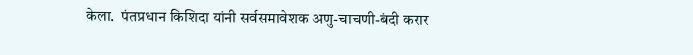केला.  पंतप्रधान किशिदा यांनी सर्वसमावेशक अणु-चाचणी-बंदी करार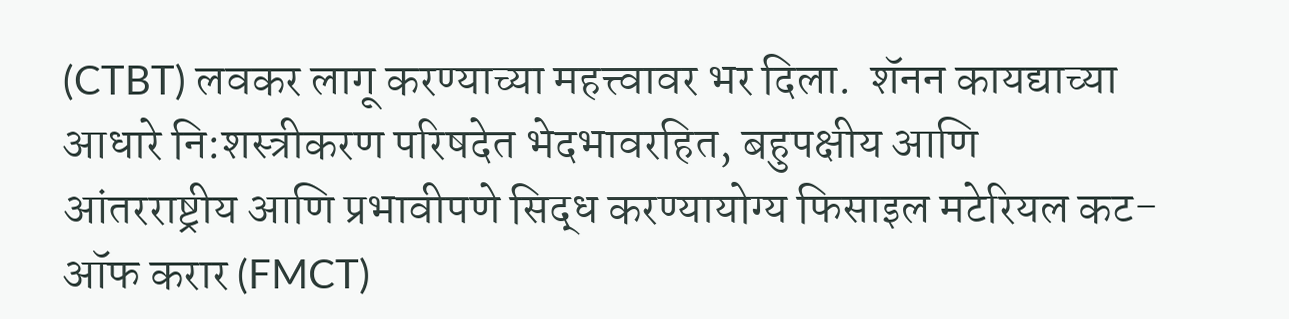(CTBT) लवकर लागू करण्याच्या महत्त्वावर भर दिला.  शॅनन कायद्याच्या आधारे नि:शस्त्रीकरण परिषदेत भेदभावरहित, बहुपक्षीय आणि आंतरराष्ट्रीय आणि प्रभावीपणे सिद्ध करण्यायोग्य फिसाइल मटेरियल कट-ऑफ करार (FMCT)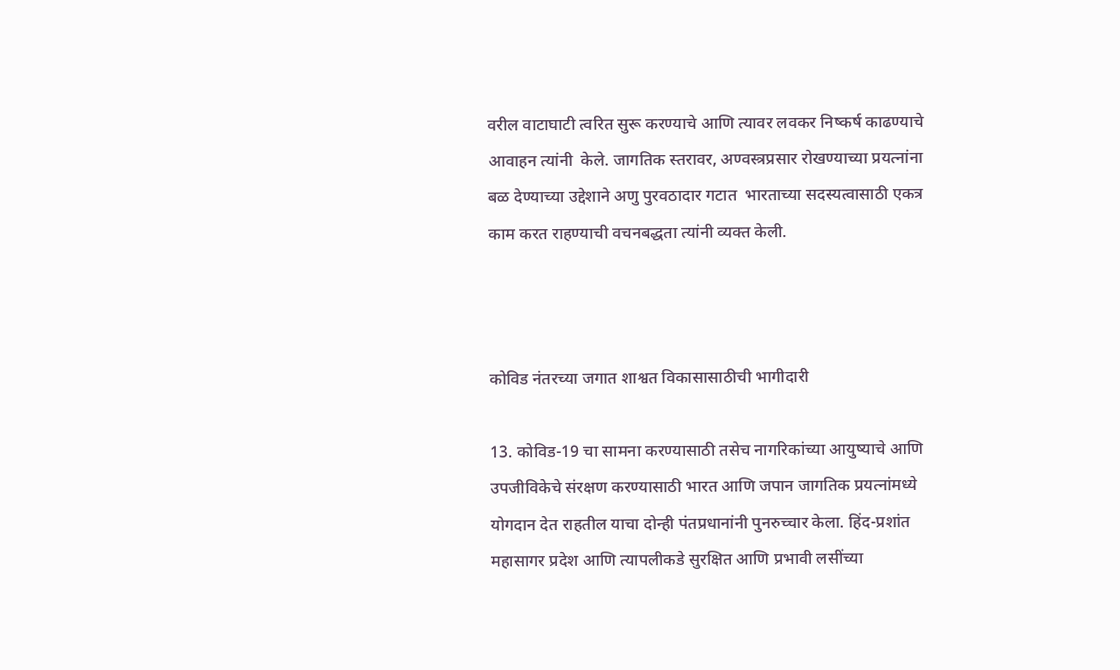वरील वाटाघाटी त्वरित सुरू करण्याचे आणि त्यावर लवकर निष्कर्ष काढण्याचे आवाहन त्यांनी  केले. जागतिक स्तरावर, अण्वस्त्रप्रसार रोखण्याच्या प्रयत्नांना बळ देण्याच्या उद्देशाने अणु पुरवठादार गटात  भारताच्या सदस्यत्वासाठी एकत्र काम करत राहण्याची वचनबद्धता त्यांनी व्यक्त केली.



कोविड नंतरच्या जगात शाश्वत विकासासाठीची भागीदारी

13. कोविड-19 चा सामना करण्यासाठी तसेच नागरिकांच्या आयुष्याचे आणि उपजीविकेचे संरक्षण करण्यासाठी भारत आणि जपान जागतिक प्रयत्नांमध्ये योगदान देत राहतील याचा दोन्ही पंतप्रधानांनी पुनरुच्चार केला. हिंद-प्रशांत महासागर प्रदेश आणि त्यापलीकडे सुरक्षित आणि प्रभावी लसींच्या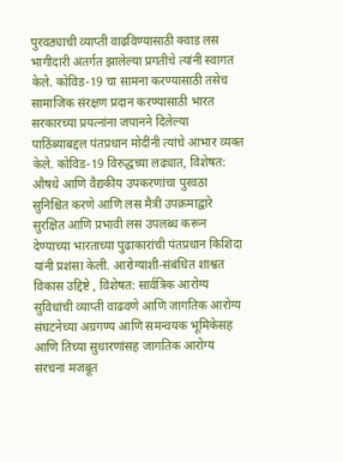पुरवठ्याची व्याप्ती वाढविण्यासाठी क्वाड लस भागीदारी अंतर्गत झालेल्या प्रगतीचे त्यांनी स्वागत केले. कोविड-19 चा सामना करण्यासाठी तसेच सामाजिक संरक्षण प्रदान करण्यासाठी भारत सरकारच्या प्रयत्नांना जपानने दिलेल्या पाठिंब्याबद्दल पंतप्रधान मोदींनी त्यांचे आभार व्यक्त केले. कोविड-19 विरुद्धच्या लढ्यात, विशेषत: औषधे आणि वैद्यकीय उपकरणांचा पुरवठा सुनिश्चित करणे आणि लस मैत्री उपक्रमाद्वारे सुरक्षित आणि प्रभावी लस उपलब्ध करून देण्याच्या भारताच्या पुढाकारांची पंतप्रधान किशिदा यांनी प्रशंसा केली. आरोग्याशी-संबंधित शाश्वत विकास उद्दिष्टे , विशेषत: सार्वत्रिक आरोग्य सुविधांची व्याप्ती वाढवणे आणि जागतिक आरोग्य संघटनेच्या अग्रगण्य आणि समन्वयक भूमिकेसह आणि तिच्या सुधारणांसह जागतिक आरोग्य संरचना मजबूत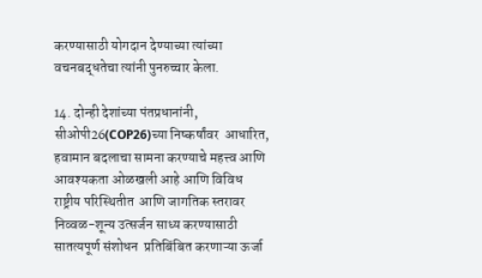करण्यासाठी योगदान देण्याच्या त्यांच्या वचनबद्धतेचा त्यांनी पुनरुच्चार केला.

14. दोन्ही देशांच्या पंतप्रधानांनी, सीओपी26(COP26)च्या निष्कर्षांवर  आधारित, हवामान बदलाचा सामना करण्याचे महत्त्व आणि आवश्यकता ओळखली आहे आणि विविध राष्ट्रीय परिस्थितीत  आणि जागतिक स्तरावर निव्वळ-शून्य उत्सर्जन साध्य करण्यासाठी सातत्यपूर्ण संशोधन  प्रतिबिंबित करणाऱ्या ऊर्जा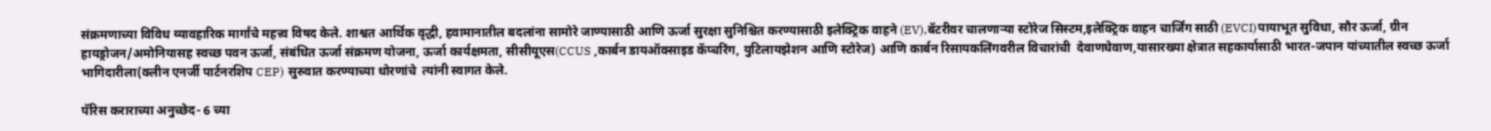संक्रमणाच्या विविध व्यावहारिक मार्गांचे महत्त्व विषद केले. शाश्वत आर्थिक वृद्धी, हवामानातील बदलांना सामोरे जाण्यासाठी आणि ऊर्जा सुरक्षा सुनिश्चित करण्यासाठी इलेक्ट्रिक वाहने (EV),बॅटरीवर चालणाऱ्या स्टोरेज सिस्टम,इलेक्ट्रिक वाहन चार्जिंग साठी (EVCI)पायाभूत सुविधा, सौर ऊर्जा, ग्रीन हायड्रोजन/अमोनियासह स्वच्छ पवन ऊर्जा, संबंधित ऊर्जा संक्रमण योजना, ऊर्जा कार्यक्षमता, सीसीयूएस(CCUS ,कार्बन डायऑक्साइड कॅप्चरिंग, युटिलायझेशन आणि स्टोरेज) आणि कार्बन रिसायकलिंगवरील विचारांची  देवाणघेवाण,यासारख्या क्षेत्रात सहकार्यासाठी भारत-जपान यांच्यातील स्वच्छ ऊर्जा भागिदारीला(क्लीन एनर्जी पार्टनरशिप CEP) सुरुवात ‌करण्याच्या धोरणांचे  त्यांनी स्वागत केले.

पॅरिस कराराच्या अनुच्छेद- 6 च्या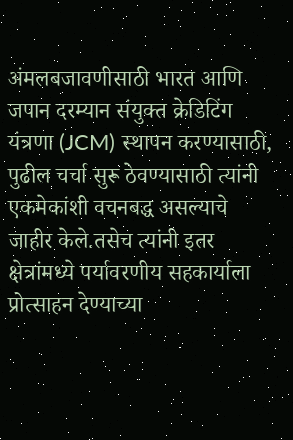अंमलबजावणीसाठी भारत आणि जपान दरम्यान संयुक्त क्रेडिटिंग यंत्रणा (JCM) स्थापन करण्यासाठी, पुढील चर्चा सुरू ठेवण्यासाठी त्यांनी एकमेकांशी वचनबद्ध असल्याचे जाहीर केले.तसेच त्यांनी इतर क्षेत्रांमध्ये पर्यावरणीय सहकार्याला प्रोत्साहन देण्याच्या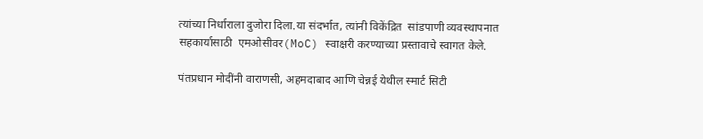त्यांच्या निर्धाराला दुजोरा दिला.या संदर्भात, त्यांनी विकेंद्रित  सांडपाणी व्यवस्थापनात सहकार्यासाठी  एमओसीवर(MoC) स्वाक्षरी करण्याच्या प्रस्तावाचे स्वागत केले.

पंतप्रधान मोदींनी वाराणसी, अहमदाबाद आणि चेन्नई येथील स्मार्ट सिटी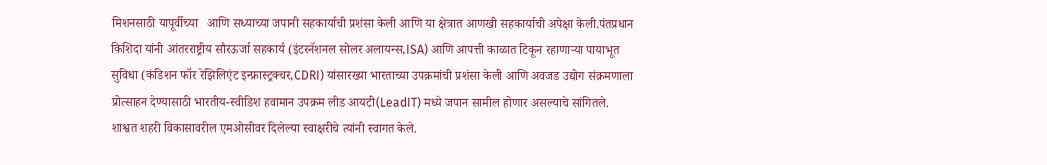मिशनसाठी यापूर्वीच्या   आणि सध्याच्या जपानी सहकार्याची प्रशंसा केली आणि या क्षेत्रात आणखी सहकार्याची अपेक्षा केली.पंतप्रधान किशिदा यांनी आंतरराष्ट्रीय सौरऊर्जा सहकार्य (इंटरनॅशनल सोलर अलायन्स,ISA) आणि आपत्ती काळात टिकून रहाणाऱ्या पायाभूत सुविधा (कंडिशन फॉर रेझिलिएंट इन्फ्रास्ट्रक्चर,CDRI) यांसारख्या भारताच्या उपक्रमांची प्रशंसा केली आणि अवजड उद्योग संक्रमणाला प्रोत्साहन देण्यासाठी भारतीय-स्वीडिश हवामान उपक्रम लीड आयटी(LeadIT) मध्ये जपान सामील होणार असल्याचे सांगितले. शाश्वत शहरी विकासावरील एमओसीवर दिलेल्या स्वाक्षरीचे त्यांनी स्वागत केले.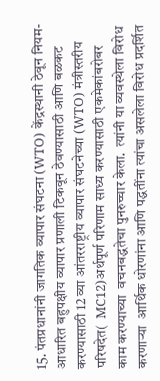15. पंतप्रधानांनी जागतिक व्यापार संघटना (WTO) केंद्रस्थानी ठेवून नियम-आधारित बहुपक्षीय व्यापार प्रणाली टिकवून ठेवण्यासाठी आणि बळकट करण्यासाठी 12 व्या आंतरराष्ट्रीय व्यापार संघटनेच्या (WTO) मंत्रीस्तरीय परिषदेत(  MC12)अर्थपूर्ण परिणाम साध्य करण्यासाठी एकमेकांबरोबर  काम करण्याच्या  वचनबद्धतेचा पुनरुच्चार केला.  त्यांनी या व्यवस्थेला विरोध करणाऱ्या  आर्थिक धोरणांना आणि पद्धतींना त्यांचा असलेला विरोध प्रदर्शित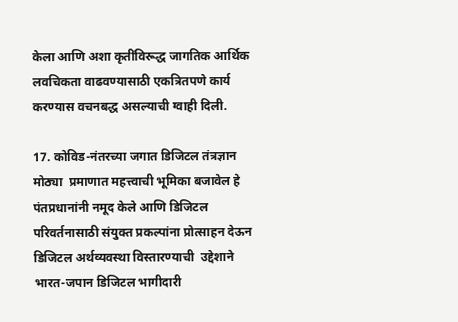केला आणि अशा कृतींविरूद्ध जागतिक आर्थिक लवचिकता वाढवण्यासाठी एकत्रितपणे कार्य करण्यास वचनबद्ध असल्याची ग्वाही दिली.

17. कोविड-नंतरच्या जगात डिजिटल तंत्रज्ञान मोठ्या  प्रमाणात महत्त्वाची भूमिका बजावेल हे पंतप्रधानांनी नमूद केले आणि डिजिटल परिवर्तनासाठी संयुक्त प्रकल्पांना प्रोत्साहन देऊन  डिजिटल अर्थव्यवस्था विस्तारण्याची  उद्देशाने भारत-जपान डिजिटल भागीदारी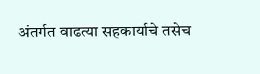अंतर्गत वाढत्या सहकार्याचे तसेच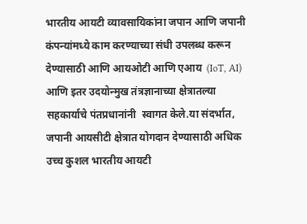भारतीय आयटी व्यावसायिकांना जपान आणि जपानी कंपन्यांमध्ये काम करण्याच्या संधी उपलब्ध करून देण्यासाठी आणि आयओटी आणि एआय  (IoT, AI)  आणि इतर उदयोन्मुख तंत्रज्ञानाच्या क्षेत्रातल्या सहकार्याचे पंतप्रधानांनी  स्वागत केले.या संदर्भात, जपानी आयसीटी क्षेत्रात योगदान देण्यासाठी अधिक उच्च कुशल भारतीय आयटी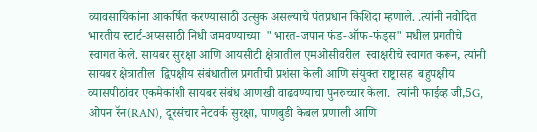व्यावसायिकांना आकर्षित करण्यासाठी उत्सुक असल्याचे पंतप्रधान किशिदा म्हणाले. .त्यांनी नवोदित  भारतीय स्टार्ट-अप्ससाठी निधी जमवण्याच्या  "भारत-जपान फंड-ऑफ-फंड्स" मधील प्रगतीचे स्वागत केले. सायबर सुरक्षा आणि आयसीटी क्षेत्रातील एमओसीवरील  स्वाक्षरीचे स्वागत करून, त्यांनी सायबर क्षेत्रातील  द्विपक्षीय संबंधातील प्रगतीची प्रशंसा केली आणि संयुक्त राष्ट्रासह  बहुपक्षीय व्यासपीठांवर एकमेकांशी सायबर संबंध आणखी वाढवण्याचा पुनरुच्चार केला.  त्यांनी फाईव्ह जी,5G, ओपन रॅन(RAN), दूरसंचार नेटवर्क सुरक्षा, पाणबुडी केबल प्रणाली आणि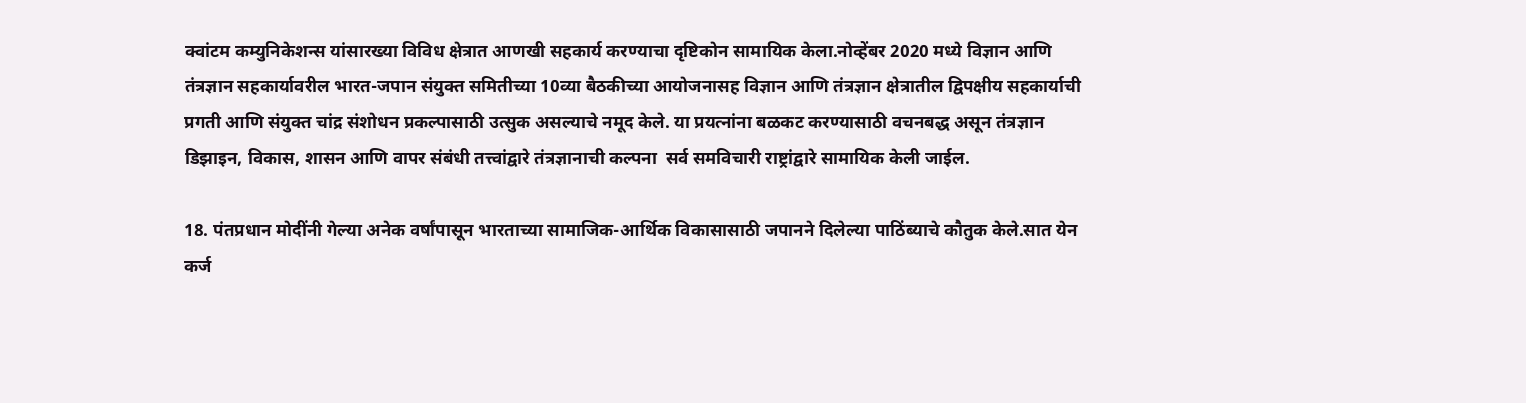क्वांटम कम्युनिकेशन्स यांसारख्या विविध क्षेत्रात आणखी सहकार्य करण्याचा दृष्टिकोन सामायिक केला.नोव्‍हेंबर 2020 मध्‍ये विज्ञान आणि तंत्रज्ञान सहकार्यावरील भारत-जपान संयुक्‍त समितीच्‍या 10व्या बैठकीच्‍या आयोजनासह विज्ञान आणि तंत्रज्ञान क्षेत्रातील द्विपक्षीय सहकार्याची प्रगती आणि संयुक्‍त चांद्र संशोधन प्रकल्‍पासाठी उत्सुक असल्याचे नमूद केले. या प्रयत्नांना बळकट करण्यासाठी वचनबद्ध असून तंत्रज्ञान डिझाइन, विकास, शासन आणि वापर संबंधी तत्त्वांद्वारे तंत्रज्ञानाची कल्पना  सर्व समविचारी राष्ट्रांद्वारे सामायिक केली जाईल.

18. पंतप्रधान मोदींनी गेल्या अनेक वर्षांपासून भारताच्या सामाजिक-आर्थिक विकासासाठी जपानने दिलेल्या पाठिंब्याचे कौतुक केले.सात येन कर्ज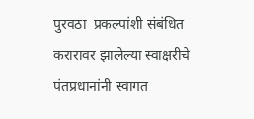पुरवठा  प्रकल्पांशी संबंधित करारावर झालेल्या स्वाक्षरीचे पंतप्रधानांनी स्वागत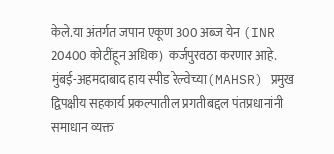केले.या अंतर्गत जपान एकूण 300 अब्ज येन (INR 20400 कोटींहून अधिक)  कर्जपुरवठा करणार आहे.  मुंबई-अहमदाबाद हाय स्पीड रेल्वेच्या(MAHSR) प्रमुख द्विपक्षीय सहकार्य प्रकल्पातील प्रगतीबद्दल पंतप्रधानांनी समाधान व्यक्त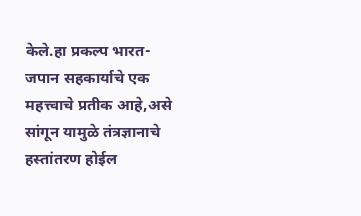केले.हा प्रकल्प भारत-जपान सहकार्याचे एक महत्त्वाचे प्रतीक आहे,असे सांगून यामुळे तंत्रज्ञानाचे हस्तांतरण होईल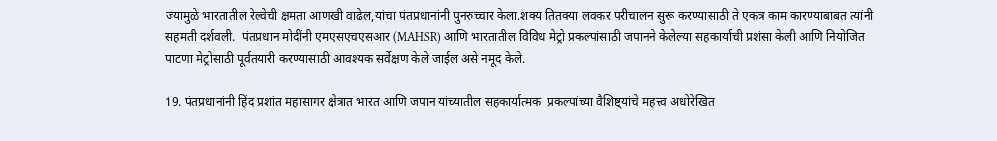ज्यामुळे भारतातील रेल्वेची क्षमता आणखी वाढेल,यांचा पंतप्रधानांनी पुनरुच्चार केला.शक्य तितक्या लवकर परीचालन‌ सुरू करण्यासाठी ते एकत्र काम कारण्याबाबत त्यांनी सहमती दर्शवली.  पंतप्रधान मोदींनी एमएसएचएसआर (MAHSR) आणि भारतातील विविध मेट्रो प्रकल्पांसाठी जपानने‌ केलेल्या सहकार्याची प्रशंसा केली आणि नियोजित पाटणा मेट्रोसाठी पूर्वतयारी करण्यासाठी आवश्यक सर्वेक्षण केले जाईल असे नमूद केले.

19. पंतप्रधानांनी हिंद प्रशांत महासागर ‌क्षेत्रात भारत आणि जपान यांच्यातील सहकार्यात्मक  प्रकल्पांच्या वैशिष्ट्यांचे महत्त्व अधोरेखित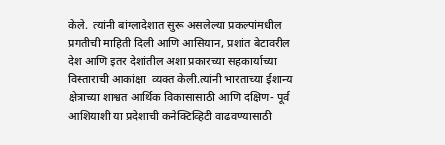केले.  त्यांनी बांग्लादेशात सुरू असलेल्या प्रकल्पांमधील प्रगतीची माहिती दिली आणि आसियान, प्रशांत बेटावरील देश आणि इतर देशांतील अशा प्रकारच्या सहकार्याच्या विस्ताराची आकांक्षा  व्यक्त केली.त्यांनी भारताच्या ईशान्य क्षेत्राच्या शाश्वत आर्थिक विकासासाठी आणि दक्षिण- पूर्व आशियाशी या प्रदेशाची कनेक्टिव्हिटी वाढवण्यासाठी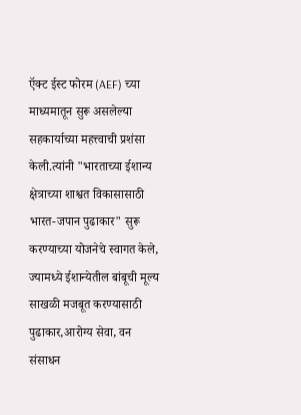ऍक्ट ईस्ट फोरम (AEF) च्या माध्यमातून सुरू असलेल्या सहकार्याच्या महत्त्वाची प्रशंसा केली.त्यांनी "भारताच्या ईशान्य क्षेत्राच्या शाश्वत विकासासाठी भारत-जपान पुढाकार" सुरू करण्याच्या योजनेचे स्वागत केले, ज्यामध्ये ईशान्येतील बांबूची मूल्य साखळी मजबूत करण्यासाठी पुढाकार,आरोग्य सेवा, वन संसाधन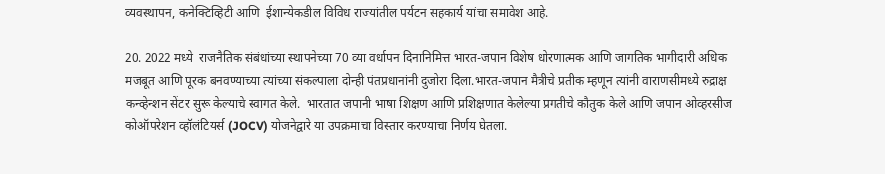व्यवस्थापन, कनेक्टिव्हिटी आणि  ईशान्येकडील विविध राज्यांतील पर्यटन सहकार्य यांचा समावेश आहे.

20. 2022 मध्ये  राजनैतिक संबंधांच्या स्थापनेच्या 70 व्या वर्धापन दिनानिमित्त भारत-जपान विशेष धोरणात्मक आणि जागतिक भागीदारी अधिक मजबूत आणि पूरक बनवण्याच्या त्यांच्या संकल्पाला दोन्ही पंतप्रधानांनी दुजोरा दिला.भारत-जपान मैत्रीचे प्रतीक म्हणून त्यांनी वाराणसीमध्ये रुद्राक्ष कन्व्हेन्शन सेंटर सुरू केल्याचे स्वागत केले.  भारतात जपानी भाषा शिक्षण आणि प्रशिक्षणात केलेल्या प्रगतीचे कौतुक केले आणि जपान ओव्हरसीज कोऑपरेशन व्हॉलंटियर्स (JOCV) योजनेद्वारे या उपक्रमाचा विस्तार करण्याचा निर्णय घेतला.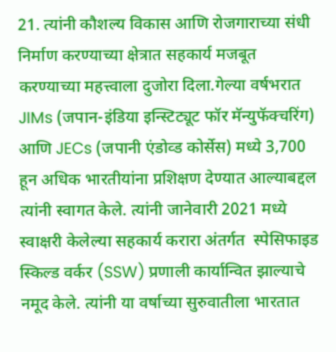21. त्यांनी कौशल्य विकास आणि रोजगाराच्या संधी निर्माण करण्याच्या क्षेत्रात सहकार्य मजबूत करण्याच्या महत्त्वाला दुजोरा दिला.गेल्या वर्षभरात JIMs (जपान-इंडिया इन्स्टिट्यूट फॉर मॅन्युफॅक्चरिंग) आणि JECs (जपानी एंडोव्ड कोर्सेस) मध्ये 3,700 हून अधिक भारतीयांना प्रशिक्षण देण्यात आल्याबद्दल त्यांनी स्वागत केले. त्यांनी जानेवारी 2021 मध्ये स्वाक्षरी केलेल्या सहकार्य करारा अंतर्गत  स्पेसिफाइड स्किल्ड वर्कर (SSW) प्रणाली कार्यान्वित झाल्याचे नमूद केले. त्यांनी या वर्षाच्या सुरुवातीला भारतात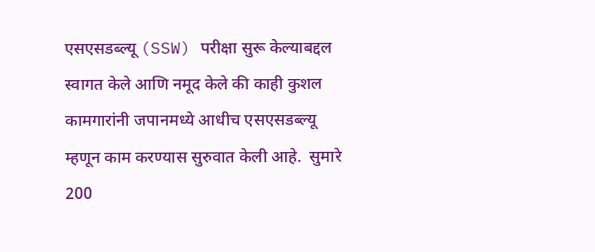एसएसडब्ल्यू (SSW) परीक्षा सुरू केल्याबद्दल स्वागत केले आणि नमूद केले की काही कुशल कामगारांनी जपानमध्ये आधीच एसएसडब्ल्यू म्हणून काम करण्यास सुरुवात केली आहे.  सुमारे 200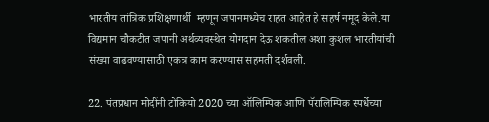भारतीय तांत्रिक प्रशिक्षणार्थी  म्हणून जपानमध्येच राहत आहेत हे सहर्ष नमूद केले.या विद्यमान चौकटीत जपानी अर्थव्यवस्थेत योगदान देऊ शकतील अशा कुशल भारतीयांची संख्या वाढवण्यासाठी एकत्र काम करण्यास सहमती दर्शवली.

22. पंतप्रधान मोदींनी टोकियो 2020 च्या ऑलिम्पिक आणि पॅरालिम्पिक स्पर्धेच्या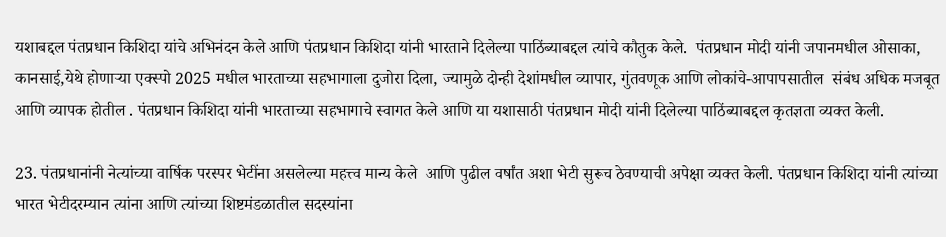यशाबद्दल पंतप्रधान किशिदा यांचे अभिनंदन केले आणि पंतप्रधान किशिदा यांनी भारताने दिलेल्या पाठिंब्याबद्दल त्यांचे कौतुक केले.  पंतप्रधान मोदी यांनी जपानमधील ओसाका, कानसाई,येथे होणाऱ्या एक्स्पो 2025 मधील भारताच्या सहभागाला दुजोरा दिला, ज्यामुळे दोन्ही देशांमधील व्यापार, गुंतवणूक आणि लोकांचे‌-आपापसातील  संबंध अधिक मजबूत आणि व्यापक होतील . पंतप्रधान किशिदा यांनी भारताच्या सहभागाचे स्वागत केले आणि या यशासाठी पंतप्रधान मोदी यांनी दिलेल्या पाठिंब्याबद्दल कृतज्ञता व्यक्त केली.

23. पंतप्रधानांनी नेत्यांच्या वार्षिक परस्पर भेटींना असलेल्या ‌महत्त्व मान्य केले  आणि पुढील वर्षांत अशा भेटी सुरूच ठेवण्याची अपेक्षा व्यक्त ‌केली. पंतप्रधान किशिदा यांनी त्यांच्या भारत भेटीदरम्यान त्यांना आणि त्यांच्या शिष्टमंडळातील सदस्यांना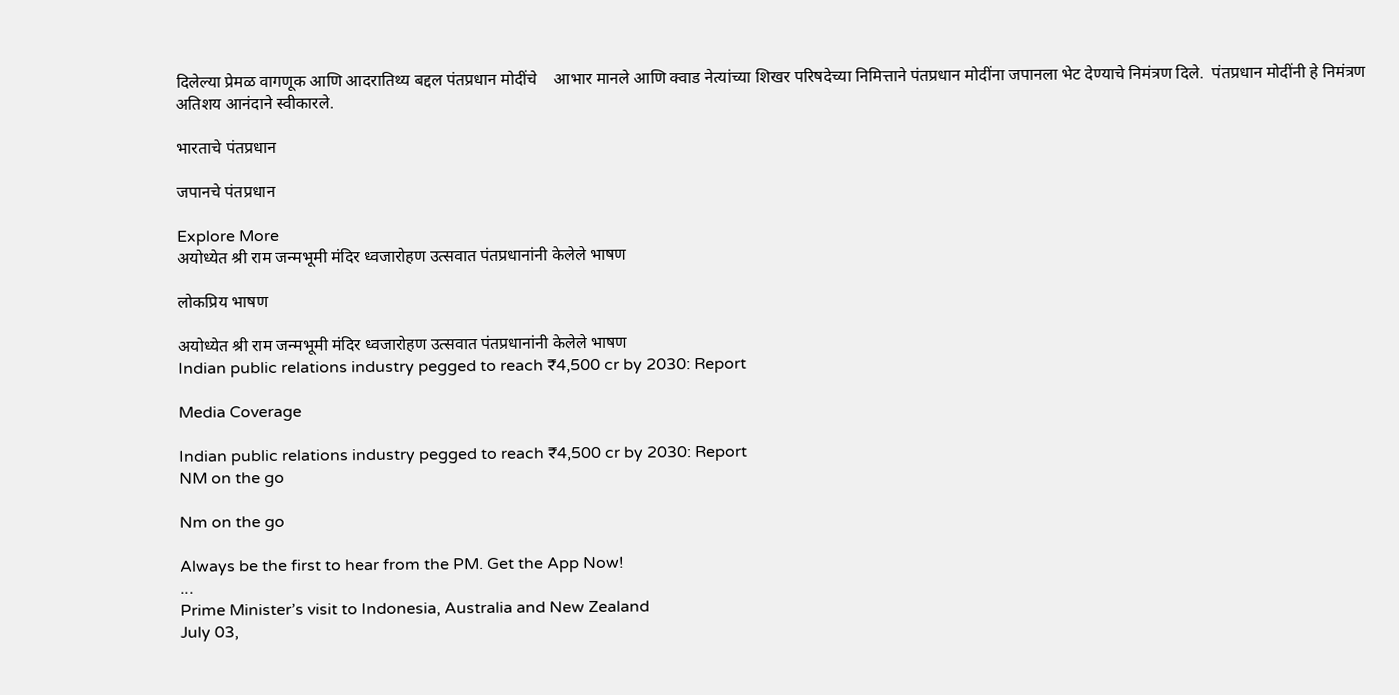दिलेल्या प्रेमळ वागणूक आणि आदरातिथ्य बद्दल पंतप्रधान मोदींचे    आभार मानले आणि क्वाड‌ नेत्यांच्या शिखर परिषदेच्या निमित्ताने पंतप्रधान मोदींना जपानला भेट देण्याचे निमंत्रण दिले.  पंतप्रधान मोदींनी हे निमंत्रण अतिशय आनंदाने स्वीकारले.

भारताचे पंतप्रधान

जपानचे पंतप्रधान

Explore More
अयोध्येत श्री राम जन्मभूमी मंदिर ध्वजारोहण उत्सवात पंतप्रधानांनी केलेले भाषण

लोकप्रिय भाषण

अयोध्येत श्री राम जन्मभूमी मंदिर ध्वजारोहण उत्सवात पंतप्रधानांनी केलेले भाषण
Indian public relations industry pegged to reach ₹4,500 cr by 2030: Report

Media Coverage

Indian public relations industry pegged to reach ₹4,500 cr by 2030: Report
NM on the go

Nm on the go

Always be the first to hear from the PM. Get the App Now!
...
Prime Minister’s visit to Indonesia, Australia and New Zealand
July 03,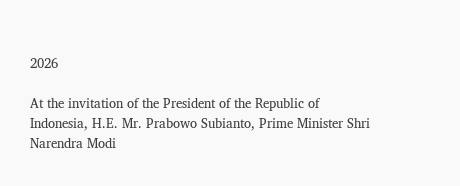2026

At the invitation of the President of the Republic of Indonesia, H.E. Mr. Prabowo Subianto, Prime Minister Shri Narendra Modi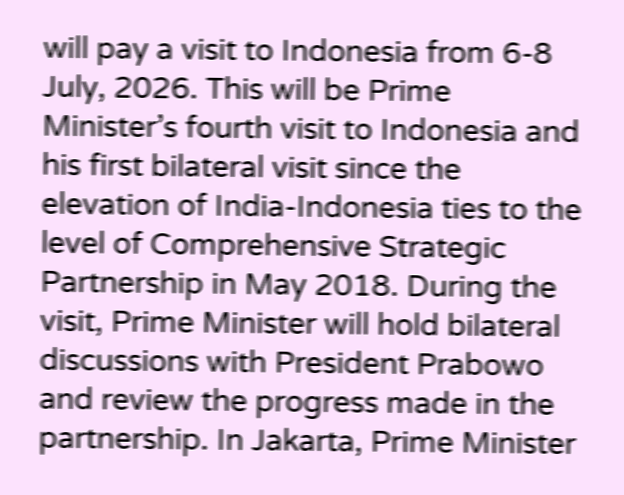will pay a visit to Indonesia from 6-8 July, 2026. This will be Prime Minister’s fourth visit to Indonesia and his first bilateral visit since the elevation of India-Indonesia ties to the level of Comprehensive Strategic Partnership in May 2018. During the visit, Prime Minister will hold bilateral discussions with President Prabowo and review the progress made in the partnership. In Jakarta, Prime Minister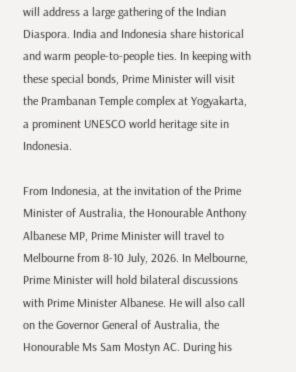will address a large gathering of the Indian Diaspora. India and Indonesia share historical and warm people-to-people ties. In keeping with these special bonds, Prime Minister will visit the Prambanan Temple complex at Yogyakarta, a prominent UNESCO world heritage site in Indonesia.

From Indonesia, at the invitation of the Prime Minister of Australia, the Honourable Anthony Albanese MP, Prime Minister will travel to Melbourne from 8-10 July, 2026. In Melbourne, Prime Minister will hold bilateral discussions with Prime Minister Albanese. He will also call on the Governor General of Australia, the Honourable Ms Sam Mostyn AC. During his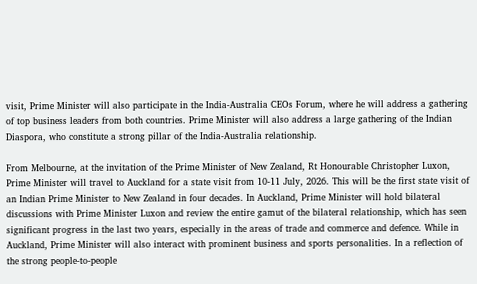visit, Prime Minister will also participate in the India-Australia CEOs Forum, where he will address a gathering of top business leaders from both countries. Prime Minister will also address a large gathering of the Indian Diaspora, who constitute a strong pillar of the India-Australia relationship.

From Melbourne, at the invitation of the Prime Minister of New Zealand, Rt Honourable Christopher Luxon, Prime Minister will travel to Auckland for a state visit from 10-11 July, 2026. This will be the first state visit of an Indian Prime Minister to New Zealand in four decades. In Auckland, Prime Minister will hold bilateral discussions with Prime Minister Luxon and review the entire gamut of the bilateral relationship, which has seen significant progress in the last two years, especially in the areas of trade and commerce and defence. While in Auckland, Prime Minister will also interact with prominent business and sports personalities. In a reflection of the strong people-to-people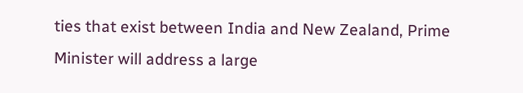ties that exist between India and New Zealand, Prime Minister will address a large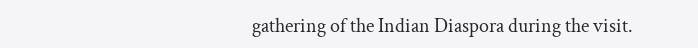gathering of the Indian Diaspora during the visit.